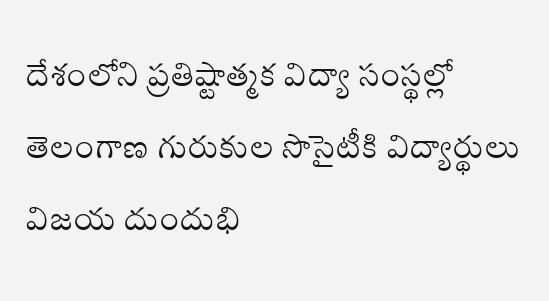దేశంలోని ప్రతిష్టాత్మక విద్యా సంస్థల్లో తెలంగాణ గురుకుల సొసైటీకి విద్యార్థులు విజయ దుందుభి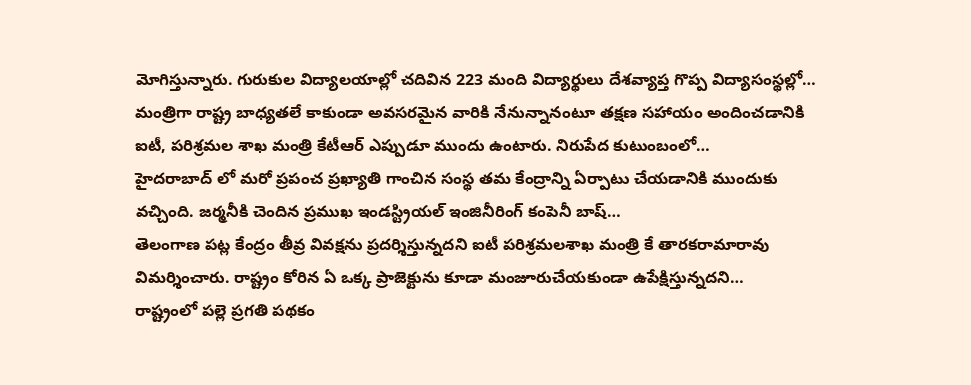మోగిస్తున్నారు. గురుకుల విద్యాలయాల్లో చదివిన 223 మంది విద్యార్థులు దేశవ్యాప్త గొప్ప విద్యాసంస్థల్లో…
మంత్రిగా రాష్ట్ర బాధ్యతలే కాకుండా అవసరమైన వారికి నేనున్నానంటూ తక్షణ సహాయం అందించడానికి ఐటీ, పరిశ్రమల శాఖ మంత్రి కేటీఆర్ ఎప్పుడూ ముందు ఉంటారు. నిరుపేద కుటుంబంలో…
హైదరాబాద్ లో మరో ప్రపంచ ప్రఖ్యాతి గాంచిన సంస్థ తమ కేంద్రాన్ని ఏర్పాటు చేయడానికి ముందుకు వచ్చింది. జర్మనీకి చెందిన ప్రముఖ ఇండస్ట్రియల్ ఇంజినీరింగ్ కంపెనీ బాష్…
తెలంగాణ పట్ల కేంద్రం తీవ్ర వివక్షను ప్రదర్శిస్తున్నదని ఐటీ పరిశ్రమలశాఖ మంత్రి కే తారకరామారావు విమర్శించారు. రాష్ట్రం కోరిన ఏ ఒక్క ప్రాజెక్టును కూడా మంజూరుచేయకుండా ఉపేక్షిస్తున్నదని…
రాష్ట్రంలో పల్లె ప్రగతి పథకం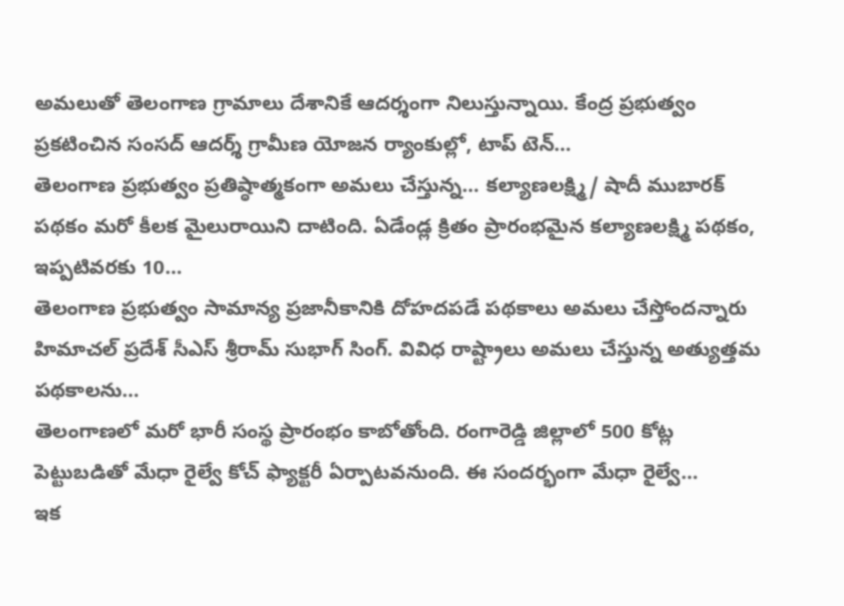అమలుతో తెలంగాణ గ్రామాలు దేశానికే ఆదర్శంగా నిలుస్తున్నాయి. కేంద్ర ప్రభుత్వం ప్రకటించిన సంసద్ ఆదర్శ్ గ్రామీణ యోజన ర్యాంకుల్లో, టాప్ టెన్…
తెలంగాణ ప్రభుత్వం ప్రతిష్ఠాత్మకంగా అమలు చేస్తున్న… కల్యాణలక్ష్మి/ షాదీ ముబారక్ పథకం మరో కీలక మైలురాయిని దాటింది. ఏడేండ్ల క్రితం ప్రారంభమైన కల్యాణలక్ష్మి పథకం, ఇప్పటివరకు 10…
తెలంగాణ ప్రభుత్వం సామాన్య ప్రజానీకానికి దోహదపడే పథకాలు అమలు చేస్తోందన్నారు హిమాచల్ ప్రదేశ్ సీఎస్ శ్రీరామ్ సుభాగ్ సింగ్. వివిధ రాష్ట్రాలు అమలు చేస్తున్న అత్యుత్తమ పథకాలను…
తెలంగాణలో మరో భారీ సంస్థ ప్రారంభం కాబోతోంది. రంగారెడ్డి జిల్లాలో 500 కోట్ల పెట్టుబడితో మేధా రైల్వే కోచ్ ఫ్యాక్టరీ ఏర్పాటవనుంది. ఈ సందర్భంగా మేధా రైల్వే…
ఇక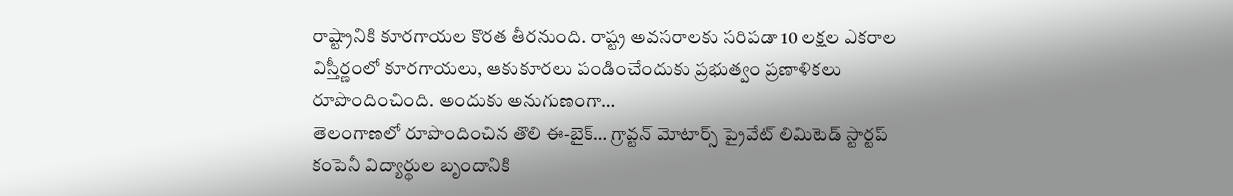రాష్ట్రానికి కూరగాయల కొరత తీరనుంది. రాష్ట్ర అవసరాలకు సరిపడా 10 లక్షల ఎకరాల విస్తీర్ణంలో కూరగాయలు, ఆకుకూరలు పండించేందుకు ప్రభుత్వం ప్రణాళికలు రూపొందించింది. అందుకు అనుగుణంగా…
తెలంగాణలో రూపొందించిన తొలి ఈ-బైక్… గ్రావ్టన్ మోటార్స్ ప్రైవేట్ లిమిటెడ్ స్టార్టప్ కంపెనీ విద్యార్థుల బృందానికి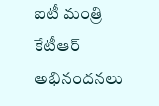ఐటీ మంత్రి కేటీఆర్ అభినందనలు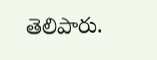తెలిపారు.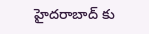హైదరాబాద్ కు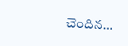చెందిన…